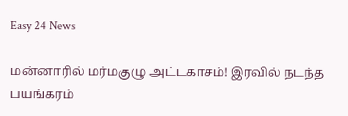Easy 24 News

மன்னாரில் மர்மகுழு அட்டகாசம்! இரவில் நடந்த பயங்கரம்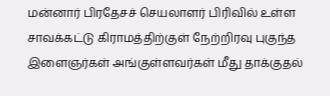மன்னார் பிரதேசச் செயலாளர் பிரிவில் உள்ள சாவக்கட்டு கிராமத்திற்குள் நேற்றிரவு புகுந்த இளைஞர்கள் அங்குள்ளவர்கள் மீது தாக்குதல்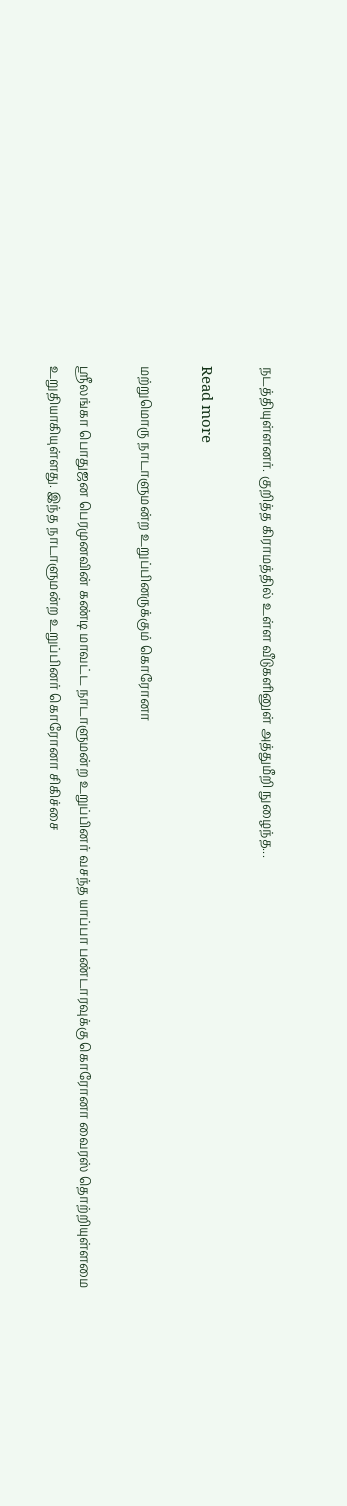நடத்தியுள்ளனர். குறித்த கிராமத்தில் உள்ள வீடுகளினுள் அத்துமீறி நுழைந்த...

Read more

மற்றுமொரு நாடாளுமன்ற உறுப்பினருக்கும் கொரோனா

ஸ்ரீலங்கா பொதுஜன பெரமுனவின் கண்டி மாவட்ட நாடாளுமன்ற உறுப்பினர் வசந்த யாப்பா பண்டாரவுக்கு கொரோனா வைரஸ் தொற்றியுள்ளமை உறுதியாகியுள்ளது. இந்த நாடாளுமன்ற உறுப்பினர் கொரோனா சிகிச்சை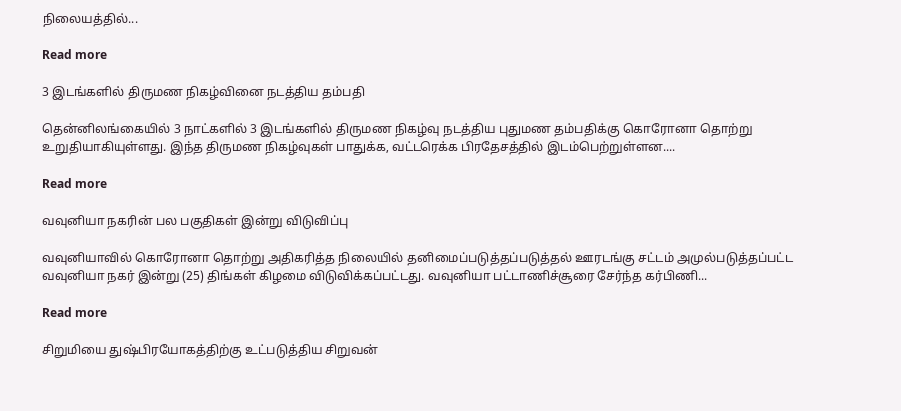நிலையத்தில்...

Read more

3 இடங்களில் திருமண நிகழ்வினை நடத்திய தம்பதி

தென்னிலங்கையில் 3 நாட்களில் 3 இடங்களில் திருமண நிகழ்வு நடத்திய புதுமண தம்பதிக்கு கொரோனா தொற்று உறுதியாகியுள்ளது. இந்த திருமண நிகழ்வுகள் பாதுக்க, வட்டரெக்க பிரதேசத்தில் இடம்பெற்றுள்ளன....

Read more

வவுனியா நகரின் பல பகுதிகள் இன்று விடுவிப்பு

வவுனியாவில் கொரோனா தொற்று அதிகரித்த நிலையில் தனிமைப்படுத்தப்படுத்தல் ஊரடங்கு சட்டம் அமுல்படுத்தப்பட்ட வவுனியா நகர் இன்று (25) திங்கள் கிழமை விடுவிக்கப்பட்டது. வவுனியா பட்டாணிச்சூரை சேர்ந்த கர்பிணி...

Read more

சிறுமியை துஷ்பிரயோகத்திற்கு உட்படுத்திய சிறுவன்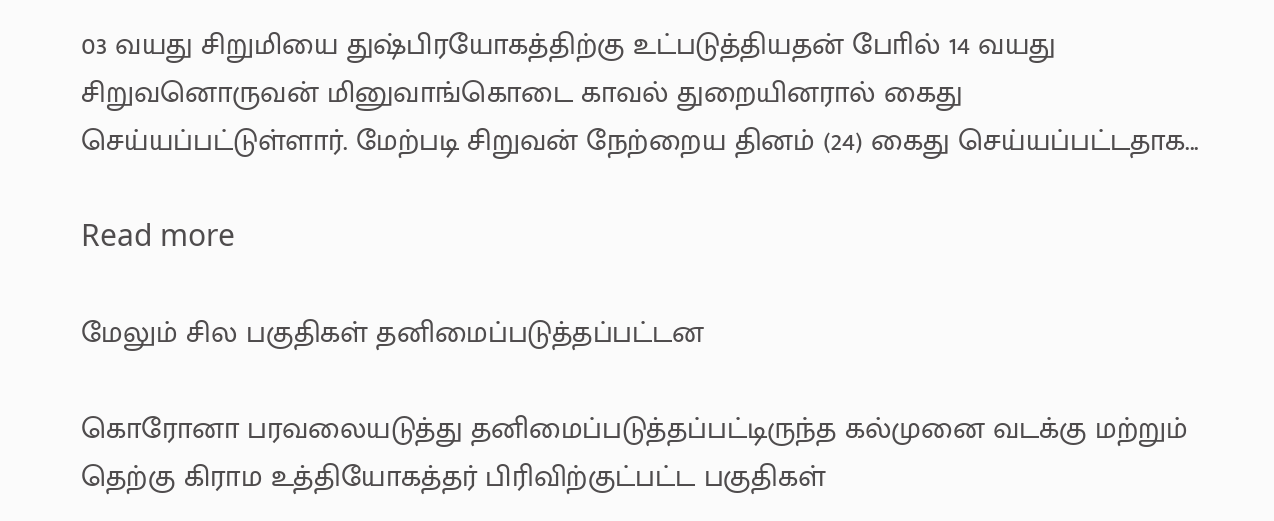03 வயது சிறுமியை துஷ்பிரயோகத்திற்கு உட்படுத்தியதன் போில் 14 வயது சிறுவனொருவன் மினுவாங்கொடை காவல் துறையினரால் கைது செய்யப்பட்டுள்ளார். மேற்படி சிறுவன் நேற்றைய தினம் (24) கைது செய்யப்பட்டதாக...

Read more

மேலும் சில பகுதிகள் தனிமைப்படுத்தப்பட்டன

கொரோனா பரவலையடுத்து தனிமைப்படுத்தப்பட்டிருந்த கல்முனை வடக்கு மற்றும் தெற்கு கிராம உத்தியோகத்தர் பிரிவிற்குட்பட்ட பகுதிகள்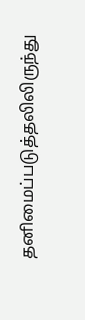தனிமைப்படுத்தலிலிருந்து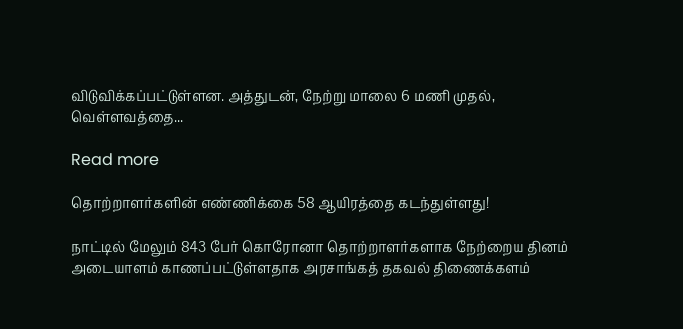விடுவிக்கப்பட்டுள்ளன. அத்துடன், நேற்று மாலை 6 மணி முதல், வெள்ளவத்தை...

Read more

தொற்றாளர்களின் எண்ணிக்கை 58 ஆயிரத்தை கடந்துள்ளது!

நாட்டில் மேலும் 843 பேர் கொரோனா தொற்றாளர்களாக நேற்றைய தினம் அடையாளம் காணப்பட்டுள்ளதாக அரசாங்கத் தகவல் திணைக்களம்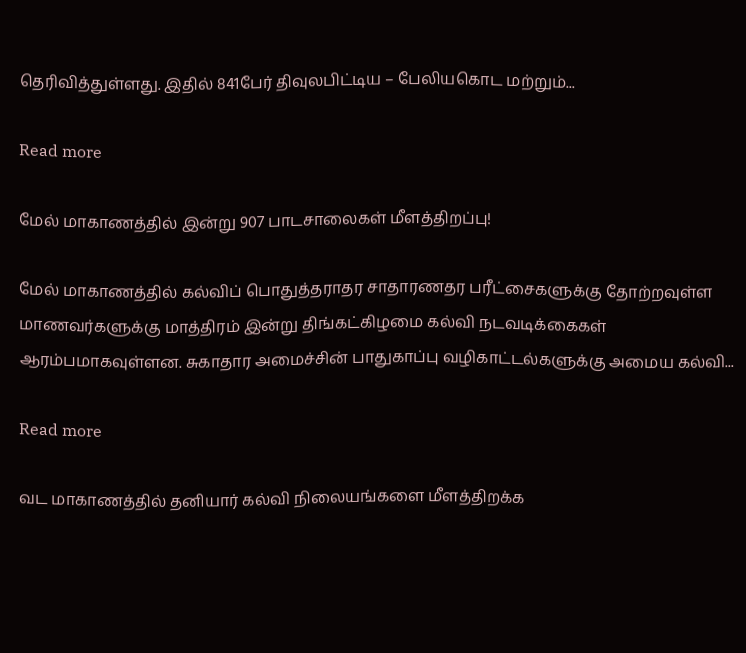தெரிவித்துள்ளது. இதில் 841பேர் திவுலபிட்டிய – பேலியகொட மற்றும்...

Read more

மேல் மாகாணத்தில் இன்று 907 பாடசாலைகள் மீளத்திறப்பு!

மேல் மாகாணத்தில் கல்விப் பொதுத்தராதர சாதாரணதர பரீட்சைகளுக்கு தோற்றவுள்ள மாணவர்களுக்கு மாத்திரம் இன்று திங்கட்கிழமை கல்வி நடவடிக்கைகள் ஆரம்பமாகவுள்ளன. சுகாதார அமைச்சின் பாதுகாப்பு வழிகாட்டல்களுக்கு அமைய கல்வி...

Read more

வட மாகாணத்தில் தனியார் கல்வி நிலையங்களை மீளத்திறக்க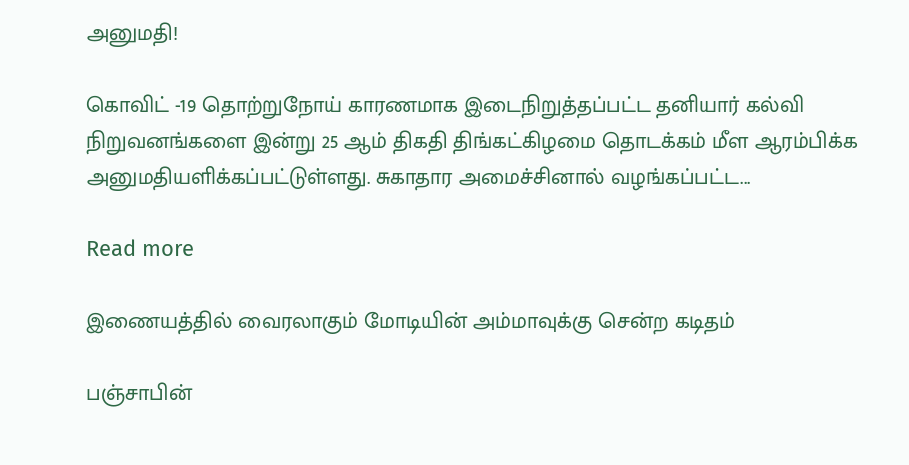அனுமதி!

கொவிட் -19 தொற்றுநோய் காரணமாக இடைநிறுத்தப்பட்ட தனியார் கல்வி நிறுவனங்களை இன்று 25 ஆம் திகதி திங்கட்கிழமை தொடக்கம் மீள ஆரம்பிக்க அனுமதியளிக்கப்பட்டுள்ளது. சுகாதார அமைச்சினால் வழங்கப்பட்ட...

Read more

இணையத்தில் வைரலாகும் மோடியின் அம்மாவுக்கு சென்ற கடிதம்

பஞ்சாபின்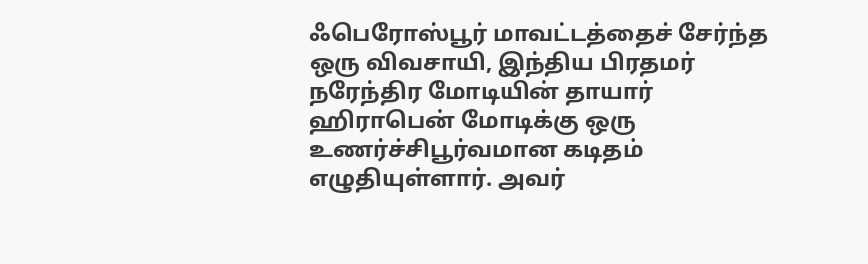ஃபெரோஸ்பூர் மாவட்டத்தைச் சேர்ந்த ஒரு விவசாயி, இந்திய பிரதமர் நரேந்திர மோடியின் தாயார் ஹிராபென் மோடிக்கு ஒரு உணர்ச்சிபூர்வமான கடிதம் எழுதியுள்ளார். அவர்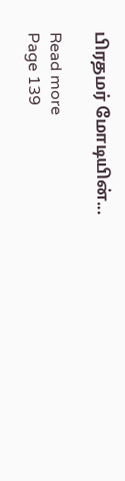பிரதமர் மோடியின்...

Read more
Page 139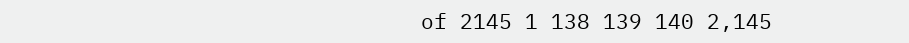of 2145 1 138 139 140 2,145